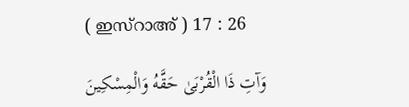( ഇസ്റാഅ് ) 17 : 26

وَآتِ ذَا الْقُرْبَىٰ حَقَّهُ وَالْمِسْكِينَ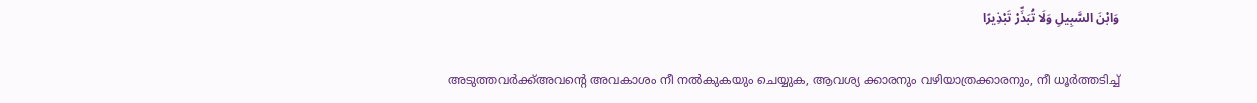وَابْنَ السَّبِيلِ وَلَا تُبَذِّرْ تَبْذِيرًا

അടുത്തവര്‍ക്ക്അവന്‍റെ അവകാശം നീ നല്‍കുകയും ചെയ്യുക, ആവശ്യ ക്കാരനും വഴിയാത്രക്കാരനും, നീ ധൂര്‍ത്തടിച്ച്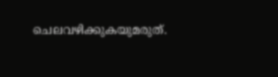ചെലവഴിക്കുകയുമരുത്.